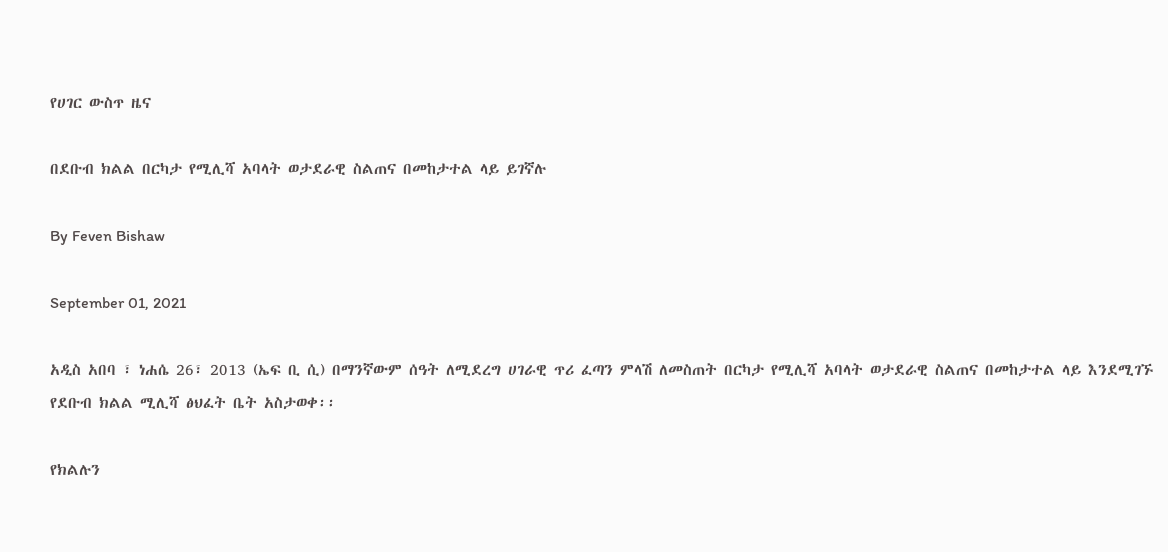የሀገር ውስጥ ዜና

በደቡብ ክልል በርካታ የሚሊሻ አባላት ወታደራዊ ስልጠና በመከታተል ላይ ይገኛሉ

By Feven Bishaw

September 01, 2021

አዲስ አበባ ፣ ነሐሴ 26፣ 2013 (ኤፍ ቢ ሲ) በማንኛውም ሰዓት ለሚደረግ ሀገራዊ ጥሪ ፈጣን ምላሽ ለመስጠት በርካታ የሚሊሻ አባላት ወታደራዊ ስልጠና በመከታተል ላይ እንደሚገኙ የደቡብ ክልል ሚሊሻ ፅህፈት ቤት አስታወቀ፡፡

የክልሉን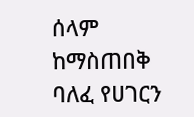ሰላም ከማስጠበቅ ባለፈ የሀገርን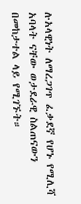ሉአላዊነት ለማረጋገጥ ፈቃደኛ የሆኑ የሚሊሻ አባላት ናቸው ወታደራዊ ስልጠናውን በመከታተል ላይ የሚገኙት።